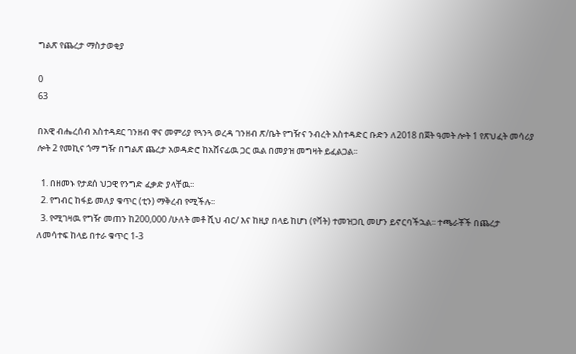ግልጽ የጨረታ ማስታወቂያ

0
63

በአዊ ብሔረሰብ አስተዳደር ገንዘብ ዋና መምሪያ የጓንጓ ወረዳ ገንዘብ ጽ/ቤት የግዥና ንብረት አስተዳድር ቡድን ለ2018 በጀት ዓመት ሎት 1 የጽህፈት መሳሪያ ሎት 2 የመኪና ጎማ ግዥ በግልጽ ጨረታ አወዳድሮ ከአሸናፊዉ ጋር ዉል በመያዝ መግዛት ይፈልጋል፡፡

  1. በዘመኑ የታደሰ ህጋዊ የንግድ ፈቃድ ያላቸዉ፡፡
  2. የግብር ከፋይ መለያ ቁጥር (ቲን) ማቅረብ የሚችሉ፡፡
  3. የሚገዛዉ የግዥ መጠን ከ200,000 /ሁለት መቶ ሺህ ብር/ እና ከዚያ በላይ ከሆነ (የቫት) ተመዝጋቢ መሆን ይኖርባችኋል፡፡ ተጫራቾች በጨረታ ለመሳተፍ ከላይ በተራ ቁጥር 1-3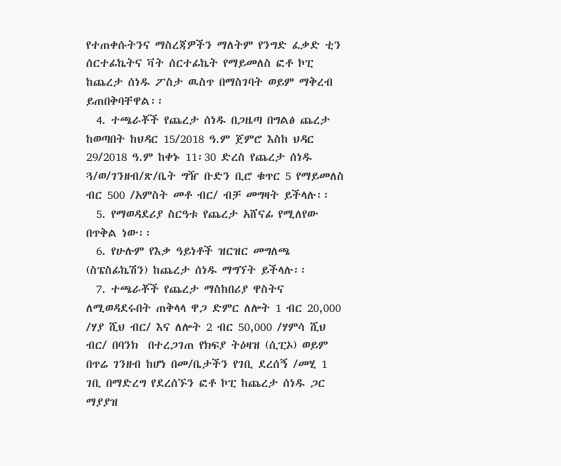የተጠቀሱትንና ማስረጃዎችን ማለትም የንግድ ፈቃድ ቲን ሰርተፊኬትና ቫት ሰርተፊኬት የማይመለስ ፎቶ ኮፒ ከጨረታ ሰነዱ ፖስታ ዉስጥ በማስገባት ወይም ማቅረብ ይጠበቅባቸዋል፡፡
  4. ተጫራቾች የጨረታ ሰነዱ በጋዜጣ በግልፅ ጨረታ ከወጣበት ከህዳር 15/2018 ዓ.ም ጀምሮ እስከ ህዳር 29/2018 ዓ.ም ከቀኑ 11፡30 ድረስ የጨረታ ሰነዱ ጓ/ወ/ገንዘብ/ጽ/ቤት ግዥ ቡድን ቢሮ ቁጥር 5 የማይመለስ ብር 500 /አምስት መቶ ብር/ ብቻ መግዛት ይችላሉ፡፡
  5. የማወዳደሪያ ስርዓቱ የጨረታ አሸናፊ የሚለየው በጥቅል ነው፡፡
  6. የሁሉም የእቃ ዓይነቶች ዝርዝር መግለጫ (ስፔስፊኬሽን) ከጨረታ ሰነዱ ማግኘት ይችላሉ፡፡
  7. ተጫራቾች የጨረታ ማስከበሪያ ዋስትና ለሚወዳደሩበት ጠቅላላ ዋጋ ድምር ለሎት 1 ብር 20,000 /ሃያ ሺህ ብር/ እና ለሎት 2 ብር 50,000 /ሃምሳ ሺህ ብር/ በባንክ  በተረጋገጠ የክፍያ ትዕዛዝ (ሲፒኦ) ወይም በጥሬ ገንዘብ ከሆነ በመ/ቤታችን የገቢ ደረሰኝ /መሂ 1 ገቢ በማድረግ የደረሰኙን ፎቶ ኮፒ ከጨረታ ሰነዱ ጋር ማያያዝ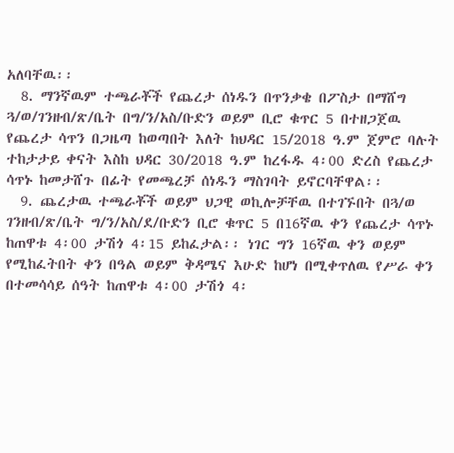አለባቸዉ፡፡
  8. ማንኛዉም ተጫራቾች የጨረታ ሰነዱን በጥንቃቄ በፖስታ በማሸግ ጓ/ወ/ገንዘብ/ጽ/ቤት በግ/ን/አስ/ቡድን ወይም ቢሮ ቁጥር 5 በተዘጋጀዉ የጨረታ ሳጥን በጋዜጣ ከወጣበት እለት ከህዳር 15/2018 ዓ.ም ጀምሮ ባሉት ተከታታይ ቀናት እስከ ህዳር 30/2018 ዓ.ም ከረፋዱ 4፡00 ድረስ የጨረታ ሳጥኑ ከመታሸጉ በፊት የመጫረቻ ሰነዱን ማስገባት ይኖርባቸዋል፡፡
  9. ጨረታዉ ተጫራቾች ወይም ህጋዊ ወኪሎቻቸዉ በተገኙበት በጓ/ወ ገንዘብ/ጽ/ቤት ግ/ን/አስ/ደ/ቡድን ቢሮ ቁጥር 5 በ16ኛዉ ቀን የጨረታ ሳጥኑ ከጠዋቱ 4፡00 ታሽጎ 4፡15 ይከፈታል፡፡ ነገር ግን 16ኛዉ ቀን ወይም የሚከፈትበት ቀን በዓል ወይም ቅዳሜና እሁድ ከሆነ በሚቀጥለዉ የሥራ ቀን በተመሳሳይ ሰዓት ከጠዋቱ 4፡00 ታሽጎ 4፡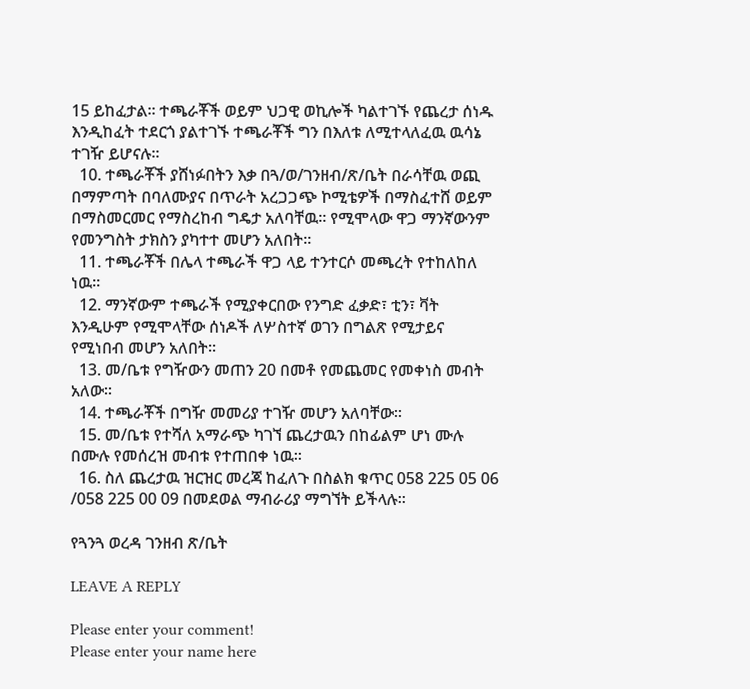15 ይከፈታል፡፡ ተጫራቾች ወይም ህጋዊ ወኪሎች ካልተገኙ የጨረታ ሰነዱ እንዲከፈት ተደርጎ ያልተገኙ ተጫራቾች ግን በእለቱ ለሚተላለፈዉ ዉሳኔ ተገዥ ይሆናሉ፡፡
  10. ተጫራቾች ያሸነፉበትን እቃ በጓ/ወ/ገንዘብ/ጽ/ቤት በራሳቸዉ ወጪ በማምጣት በባለሙያና በጥራት አረጋጋጭ ኮሚቴዎች በማስፈተሸ ወይም በማስመርመር የማስረከብ ግዴታ አለባቸዉ፡፡ የሚሞላው ዋጋ ማንኛውንም የመንግስት ታክስን ያካተተ መሆን አለበት፡፡
  11. ተጫራቾች በሌላ ተጫራች ዋጋ ላይ ተንተርሶ መጫረት የተከለከለ ነዉ፡፡
  12. ማንኛውም ተጫራች የሚያቀርበው የንግድ ፈቃድ፣ ቲን፣ ቫት እንዲሁም የሚሞላቸው ሰነዶች ለሦስተኛ ወገን በግልጽ የሚታይና የሚነበብ መሆን አለበት፡፡
  13. መ/ቤቱ የግዥውን መጠን 20 በመቶ የመጨመር የመቀነስ መብት አለው፡፡
  14. ተጫራቾች በግዥ መመሪያ ተገዥ መሆን አለባቸው፡፡
  15. መ/ቤቱ የተሻለ አማራጭ ካገኘ ጨረታዉን በከፊልም ሆነ ሙሉ በሙሉ የመሰረዝ መብቱ የተጠበቀ ነዉ፡፡
  16. ስለ ጨረታዉ ዝርዝር መረጃ ከፈለጉ በስልክ ቁጥር 058 225 05 06 /058 225 00 09 በመደወል ማብራሪያ ማግኘት ይችላሉ፡፡

የጓንጓ ወረዳ ገንዘብ ጽ/ቤት

LEAVE A REPLY

Please enter your comment!
Please enter your name here